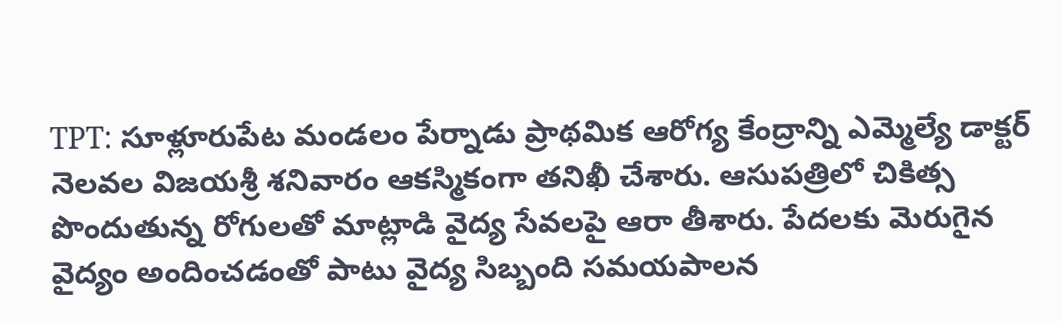TPT: సూళ్లూరుపేట మండలం పేర్నాడు ప్రాథమిక ఆరోగ్య కేంద్రాన్ని ఎమ్మెల్యే డాక్టర్ నెలవల విజయశ్రీ శనివారం ఆకస్మికంగా తనిఖీ చేశారు. ఆసుపత్రిలో చికిత్స పొందుతున్న రోగులతో మాట్లాడి వైద్య సేవలపై ఆరా తీశారు. పేదలకు మెరుగైన వైద్యం అందించడంతో పాటు వైద్య సిబ్బంది సమయపాలన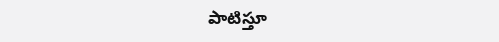పాటిస్తూ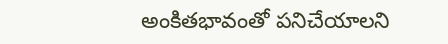అంకితభావంతో పనిచేయాలని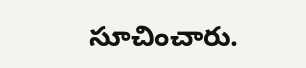సూచించారు.